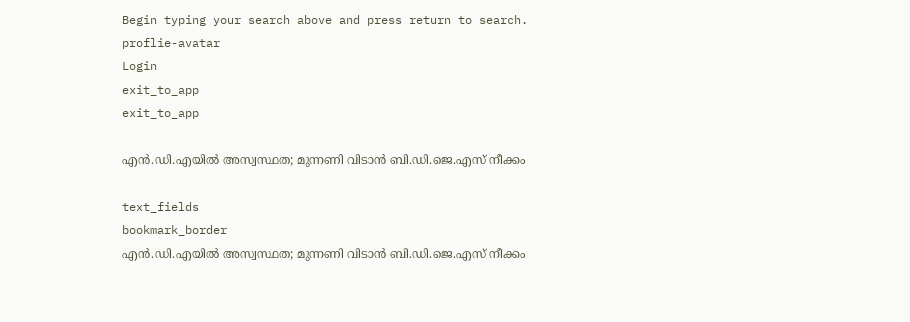Begin typing your search above and press return to search.
proflie-avatar
Login
exit_to_app
exit_to_app

എന്‍.ഡി.എയില്‍ അസ്വസ്ഥത; മുന്നണി വിടാന്‍ ബി.ഡി.ജെ.എസ് നീക്കം

text_fields
bookmark_border
എന്‍.ഡി.എയില്‍ അസ്വസ്ഥത; മുന്നണി വിടാന്‍ ബി.ഡി.ജെ.എസ് നീക്കം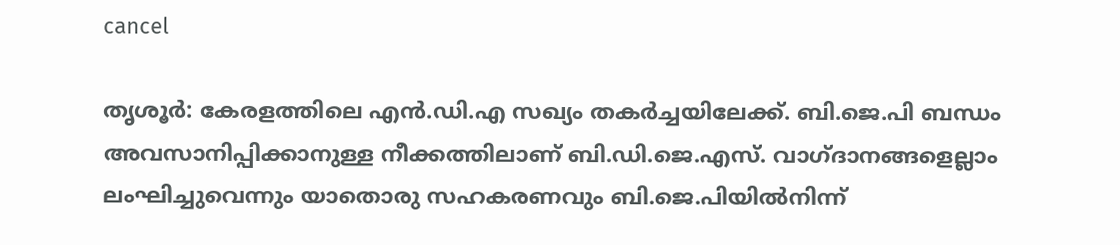cancel

തൃശൂര്‍: കേരളത്തിലെ എന്‍.ഡി.എ സഖ്യം തകര്‍ച്ചയിലേക്ക്. ബി.ജെ.പി ബന്ധം അവസാനിപ്പിക്കാനുള്ള നീക്കത്തിലാണ് ബി.ഡി.ജെ.എസ്. വാഗ്ദാനങ്ങളെല്ലാം ലംഘിച്ചുവെന്നും യാതൊരു സഹകരണവും ബി.ജെ.പിയില്‍നിന്ന്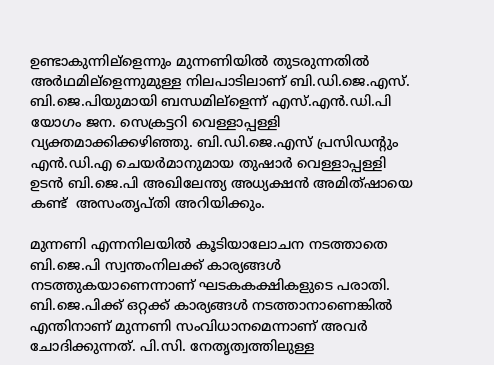ഉണ്ടാകുന്നില്ളെന്നും മുന്നണിയില്‍ തുടരുന്നതില്‍ അര്‍ഥമില്ളെന്നുമുള്ള നിലപാടിലാണ് ബി.ഡി.ജെ.എസ്. ബി.ജെ.പിയുമായി ബന്ധമില്ളെന്ന് എസ്.എന്‍.ഡി.പി യോഗം ജന. സെക്രട്ടറി വെള്ളാപ്പള്ളി വ്യക്തമാക്കിക്കഴിഞ്ഞു. ബി.ഡി.ജെ.എസ് പ്രസിഡന്‍റും എന്‍.ഡി.എ ചെയര്‍മാനുമായ തുഷാര്‍ വെള്ളാപ്പള്ളി ഉടന്‍ ബി.ജെ.പി അഖിലേന്ത്യ അധ്യക്ഷന്‍ അമിത്ഷായെ കണ്ട്  അസംതൃപ്തി അറിയിക്കും.

മുന്നണി എന്നനിലയില്‍ കൂടിയാലോചന നടത്താതെ ബി.ജെ.പി സ്വന്തംനിലക്ക് കാര്യങ്ങള്‍ നടത്തുകയാണെന്നാണ് ഘടകകക്ഷികളുടെ പരാതി. ബി.ജെ.പിക്ക് ഒറ്റക്ക് കാര്യങ്ങള്‍ നടത്താനാണെങ്കില്‍ എന്തിനാണ് മുന്നണി സംവിധാനമെന്നാണ് അവര്‍ ചോദിക്കുന്നത്. പി.സി. നേതൃത്വത്തിലുള്ള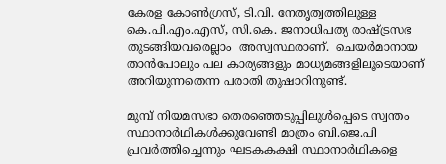കേരള കോണ്‍ഗ്രസ്, ടി.വി. നേതൃത്വത്തിലുള്ള കെ.പി.എം.എസ്, സി.കെ. ജനാധിപത്യ രാഷ്ട്രസഭ തുടങ്ങിയവരെല്ലാം  അസ്വസ്ഥരാണ്.  ചെയര്‍മാനായ താന്‍പോലും പല കാര്യങ്ങളും മാധ്യമങ്ങളിലൂടെയാണ് അറിയുന്നതെന്ന പരാതി തുഷാറിനുണ്ട്.

മുമ്പ് നിയമസഭാ തെരഞ്ഞെടുപ്പിലുള്‍പ്പെടെ സ്വന്തം സ്ഥാനാര്‍ഥികള്‍ക്കുവേണ്ടി മാത്രം ബി.ജെ.പി പ്രവര്‍ത്തിച്ചെന്നും ഘടകകക്ഷി സ്ഥാനാര്‍ഥികളെ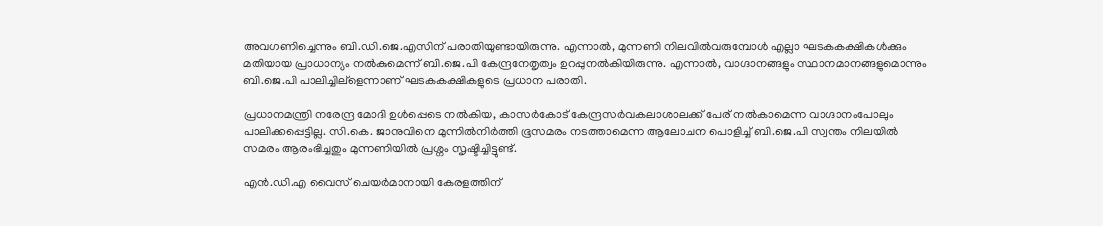അവഗണിച്ചെന്നും ബി.ഡി.ജെ.എസിന് പരാതിയുണ്ടായിരുന്നു. എന്നാല്‍, മുന്നണി നിലവില്‍വരുമ്പോള്‍ എല്ലാ ഘടകകക്ഷികള്‍ക്കും മതിയായ പ്രാധാന്യം നല്‍കുമെന്ന് ബി.ജെ.പി കേന്ദ്രനേതൃത്വം ഉറപ്പുനല്‍കിയിരുന്നു. എന്നാല്‍, വാഗ്ദാനങ്ങളും സ്ഥാനമാനങ്ങളുമൊന്നും ബി.ജെ.പി പാലിച്ചില്ളെന്നാണ് ഘടകകക്ഷികളുടെ പ്രധാന പരാതി.

പ്രധാനമന്ത്രി നരേന്ദ്ര മോദി ഉള്‍പ്പെടെ നല്‍കിയ, കാസര്‍കോട് കേന്ദ്രസര്‍വകലാശാലക്ക് പേര് നല്‍കാമെന്ന വാഗ്ദാനംപോലും പാലിക്കപ്പെട്ടില്ല. സി.കെ. ജാനുവിനെ മുന്നില്‍നിര്‍ത്തി ഭൂസമരം നടത്താമെന്ന ആലോചന പൊളിച്ച് ബി.ജെ.പി സ്വന്തം നിലയില്‍ സമരം ആരംഭിച്ചതും മുന്നണിയില്‍ പ്രശ്നം സൃഷ്ടിച്ചിട്ടുണ്ട്.

എന്‍.ഡി.എ വൈസ് ചെയര്‍മാനായി കേരളത്തിന്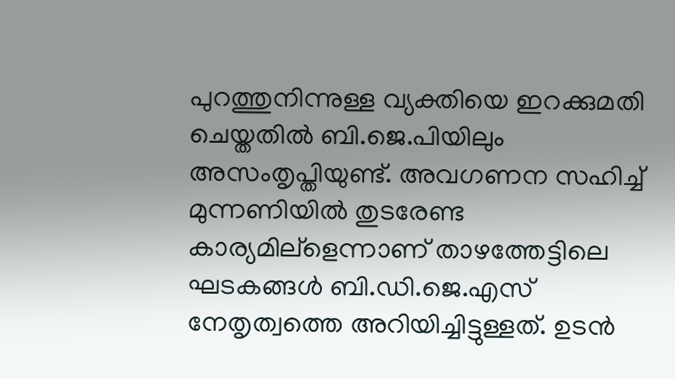പുറത്തുനിന്നുള്ള വ്യക്തിയെ ഇറക്കുമതി ചെയ്തതില്‍ ബി.ജെ.പിയിലും അസംതൃപ്തിയുണ്ട്. അവഗണന സഹിച്ച് മുന്നണിയില്‍ തുടരേണ്ട കാര്യമില്ളെന്നാണ് താഴത്തേട്ടിലെ ഘടകങ്ങള്‍ ബി.ഡി.ജെ.എസ് നേതൃത്വത്തെ അറിയിച്ചിട്ടുള്ളത്. ഉടന്‍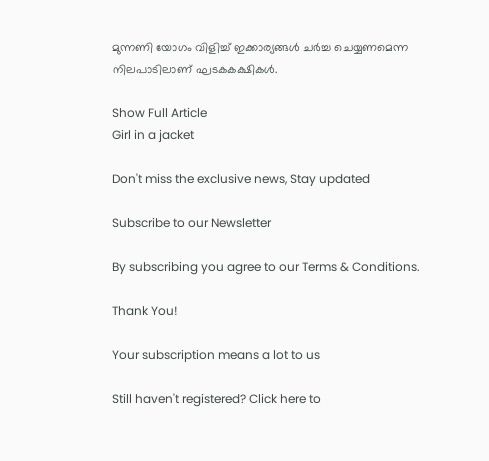മുന്നണി യോഗം വിളിച്ച് ഇക്കാര്യങ്ങള്‍ ചര്‍ച്ച ചെയ്യണമെന്ന നിലപാടിലാണ് ഘടകകക്ഷികള്‍.

Show Full Article
Girl in a jacket

Don't miss the exclusive news, Stay updated

Subscribe to our Newsletter

By subscribing you agree to our Terms & Conditions.

Thank You!

Your subscription means a lot to us

Still haven't registered? Click here to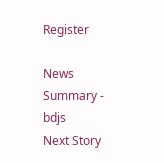Register

News Summary - bdjs
Next Story